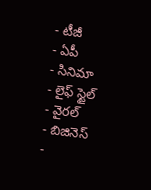- టీజీ
- ఏపీ
- సినిమా
- లైఫ్ స్టైల్
- వైరల్
- బిజినెస్
-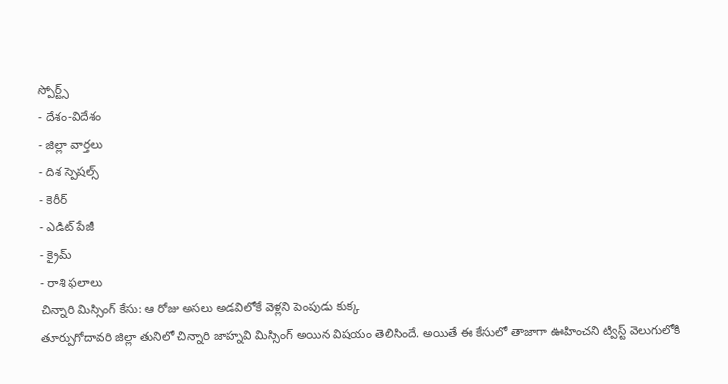స్పోర్ట్స్
- దేశం-విదేశం
- జిల్లా వార్తలు
- దిశ స్పెషల్స్
- కెరీర్
- ఎడిట్ పేజీ
- క్రైమ్
- రాశి ఫలాలు
చిన్నారి మిస్సింగ్ కేసు: ఆ రోజు అసలు అడవిలోకే వెళ్లని పెంపుడు కుక్క
తూర్పుగోదావరి జిల్లా తునిలో చిన్నారి జాహ్నవి మిస్సింగ్ అయిన విషయం తెలిసిందే. అయితే ఈ కేసులో తాజాగా ఊహించని ట్విస్ట్ వెలుగులోకి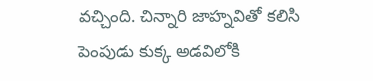వచ్చింది. చిన్నారి జాహ్నవితో కలిసి పెంపుడు కుక్క అడవిలోకి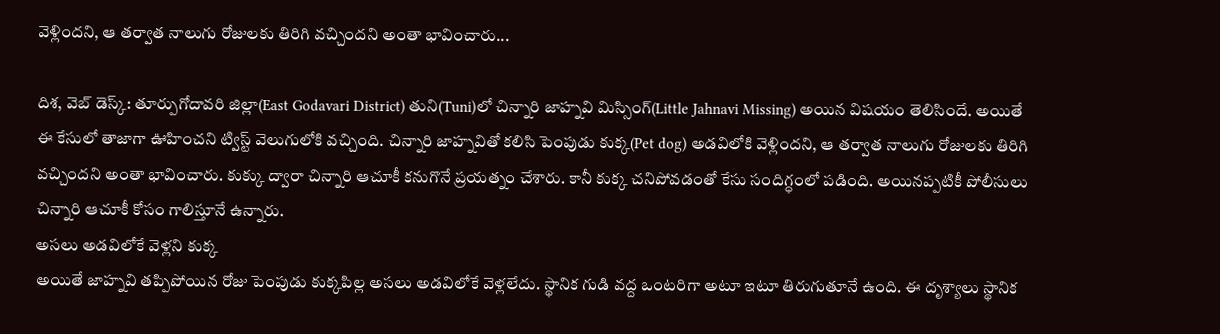వెళ్లిందని, ఆ తర్వాత నాలుగు రోజులకు తిరిగి వచ్చిందని అంతా భావించారు...

దిశ, వెబ్ డెస్క్: తూర్పుగోదావరి జిల్లా(East Godavari District) తుని(Tuni)లో చిన్నారి జాహ్నవి మిస్సింగ్(Little Jahnavi Missing) అయిన విషయం తెలిసిందే. అయితే ఈ కేసులో తాజాగా ఊహించని ట్విస్ట్ వెలుగులోకి వచ్చింది. చిన్నారి జాహ్నవితో కలిసి పెంపుడు కుక్క(Pet dog) అడవిలోకి వెళ్లిందని, ఆ తర్వాత నాలుగు రోజులకు తిరిగి వచ్చిందని అంతా భావించారు. కుక్కు ద్వారా చిన్నారి ఆచూకీ కనుగొనే ప్రయత్నం చేశారు. కానీ కుక్క చనిపోవడంతో కేసు సందిగ్ధంలో పడింది. అయినప్పటికీ పోలీసులు చిన్నారి ఆచూకీ కోసం గాలిస్తూనే ఉన్నారు.
అసలు అడవిలోకే వెళ్లని కుక్క
అయితే జాహ్నవి తప్పిపోయిన రోజు పెంపుడు కుక్కపిల్ల అసలు అడవిలోకే వెళ్లలేదు. స్థానిక గుడి వద్ద ఒంటరిగా అటూ ఇటూ తిరుగుతూనే ఉంది. ఈ దృశ్యాలు స్థానిక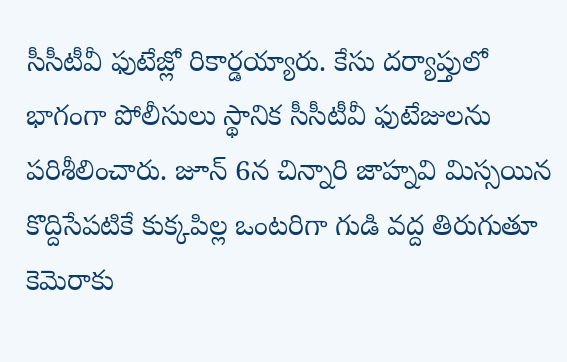సీసీటీవీ ఫుటేజ్లో రికార్డయ్యారు. కేసు దర్యాప్తులో భాగంగా పోలీసులు స్థానిక సీసీటీవీ ఫుటేజులను పరిశీలించారు. జూన్ 6న చిన్నారి జాహ్నవి మిస్సయిన కొద్దిసేపటికే కుక్కపిల్ల ఒంటరిగా గుడి వద్ద తిరుగుతూ కెమెరాకు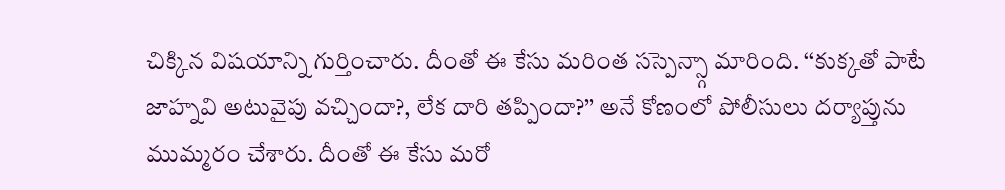చిక్కిన విషయాన్ని గుర్తించారు. దీంతో ఈ కేసు మరింత సస్పెన్స్గా మారింది. ‘‘కుక్కతో పాటే జాహ్నవి అటువైపు వచ్చిందా?, లేక దారి తప్పిందా?’’ అనే కోణంలో పోలీసులు దర్యాప్తును ముమ్మరం చేశారు. దీంతో ఈ కేసు మరో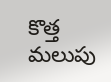కొత్త మలుపు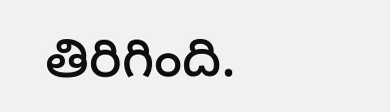తిరిగింది.